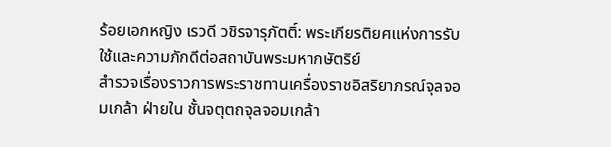ร้อยเอกหญิง เรวดี วชิรจารุภัตติ์: พระเกียรติยศแห่งการรับใช้และความภักดีต่อสถาบันพระมหากษัตริย์
สำรวจเรื่องราวการพระราชทานเครื่องราชอิสริยาภรณ์จุลจอมเกล้า ฝ่ายใน ชั้นจตุตถจุลจอมเกล้า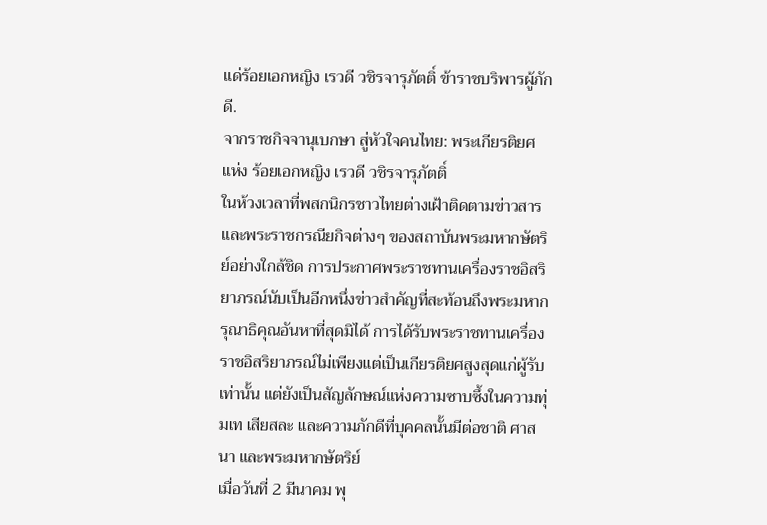แด่ร้อยเอกหญิง เรวดี วชิรจารุภัตติ์ ข้าราชบริพารผู้ภักดี.
จากราชกิจจานุเบกษา สู่หัวใจคนไทย: พระเกียรติยศแห่ง ร้อยเอกหญิง เรวดี วชิรจารุภัตติ์
ในห้วงเวลาที่พสกนิกรชาวไทยต่างเฝ้าติดตามข่าวสารและพระราชกรณียกิจต่างๆ ของสถาบันพระมหากษัตริย์อย่างใกล้ชิด การประกาศพระราชทานเครื่องราชอิสริยาภรณ์นับเป็นอีกหนึ่งข่าวสำคัญที่สะท้อนถึงพระมหากรุณาธิคุณอันหาที่สุดมิได้ การได้รับพระราชทานเครื่องราชอิสริยาภรณ์ไม่เพียงแต่เป็นเกียรติยศสูงสุดแก่ผู้รับเท่านั้น แต่ยังเป็นสัญลักษณ์แห่งความซาบซึ้งในความทุ่มเท เสียสละ และความภักดีที่บุคคลนั้นมีต่อชาติ ศาสนา และพระมหากษัตริย์
เมื่อวันที่ 2 มีนาคม พุ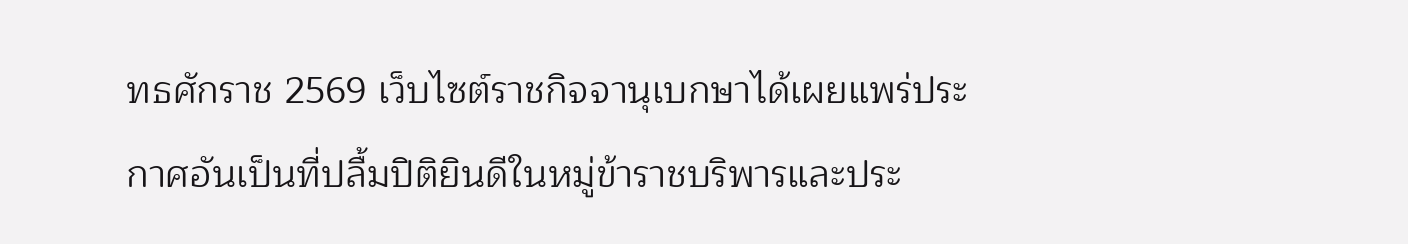ทธศักราช 2569 เว็บไซต์ราชกิจจานุเบกษาได้เผยแพร่ประกาศอันเป็นที่ปลื้มปิติยินดีในหมู่ข้าราชบริพารและประ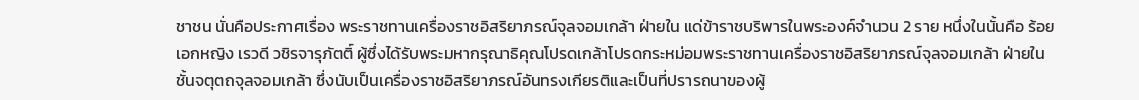ชาชน นั่นคือประกาศเรื่อง พระราชทานเครื่องราชอิสริยาภรณ์จุลจอมเกล้า ฝ่ายใน แด่ข้าราชบริพารในพระองค์จำนวน 2 ราย หนึ่งในนั้นคือ ร้อยเอกหญิง เรวดี วชิรจารุภัตติ์ ผู้ซึ่งได้รับพระมหากรุณาธิคุณโปรดเกล้าโปรดกระหม่อมพระราชทานเครื่องราชอิสริยาภรณ์จุลจอมเกล้า ฝ่ายใน ชั้นจตุตถจุลจอมเกล้า ซึ่งนับเป็นเครื่องราชอิสริยาภรณ์อันทรงเกียรติและเป็นที่ปรารถนาของผู้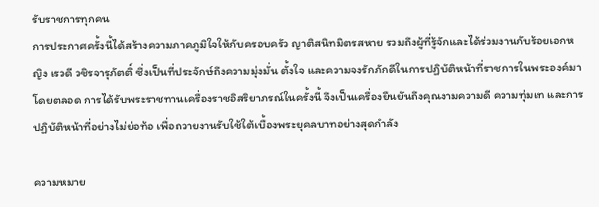รับราชการทุกคน
การประกาศครั้งนี้ได้สร้างความภาคภูมิใจให้กับครอบครัว ญาติสนิทมิตรสหาย รวมถึงผู้ที่รู้จักและได้ร่วมงานกับร้อยเอกหญิง เรวดี วชิรจารุภัตติ์ ซึ่งเป็นที่ประจักษ์ถึงความมุ่งมั่น ตั้งใจ และความจงรักภักดีในการปฏิบัติหน้าที่ราชการในพระองค์มาโดยตลอด การได้รับพระราชทานเครื่องราชอิสริยาภรณ์ในครั้งนี้ จึงเป็นเครื่องยืนยันถึงคุณงามความดี ความทุ่มเท และการปฏิบัติหน้าที่อย่างไม่ย่อท้อ เพื่อถวายงานรับใช้ใต้เบื้องพระยุคลบาทอย่างสุดกำลัง

ความหมาย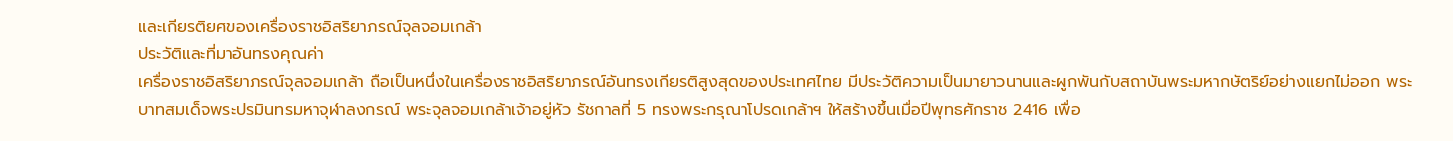และเกียรติยศของเครื่องราชอิสริยาภรณ์จุลจอมเกล้า
ประวัติและที่มาอันทรงคุณค่า
เครื่องราชอิสริยาภรณ์จุลจอมเกล้า ถือเป็นหนึ่งในเครื่องราชอิสริยาภรณ์อันทรงเกียรติสูงสุดของประเทศไทย มีประวัติความเป็นมายาวนานและผูกพันกับสถาบันพระมหากษัตริย์อย่างแยกไม่ออก พระบาทสมเด็จพระปรมินทรมหาจุฬาลงกรณ์ พระจุลจอมเกล้าเจ้าอยู่หัว รัชกาลที่ 5 ทรงพระกรุณาโปรดเกล้าฯ ให้สร้างขึ้นเมื่อปีพุทธศักราช 2416 เพื่อ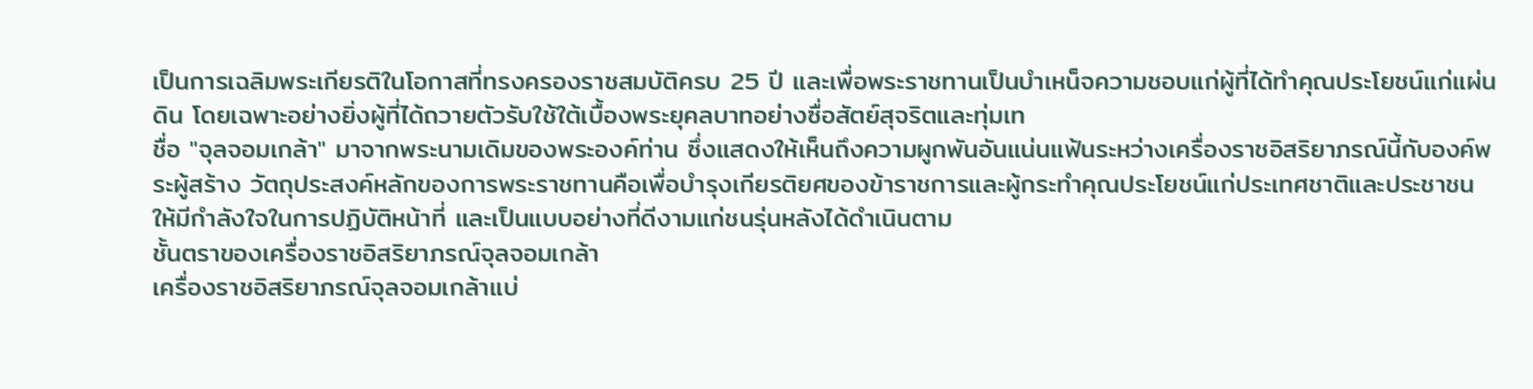เป็นการเฉลิมพระเกียรติในโอกาสที่ทรงครองราชสมบัติครบ 25 ปี และเพื่อพระราชทานเป็นบำเหน็จความชอบแก่ผู้ที่ได้ทำคุณประโยชน์แก่แผ่นดิน โดยเฉพาะอย่างยิ่งผู้ที่ได้ถวายตัวรับใช้ใต้เบื้องพระยุคลบาทอย่างซื่อสัตย์สุจริตและทุ่มเท
ชื่อ "จุลจอมเกล้า" มาจากพระนามเดิมของพระองค์ท่าน ซึ่งแสดงให้เห็นถึงความผูกพันอันแน่นแฟ้นระหว่างเครื่องราชอิสริยาภรณ์นี้กับองค์พระผู้สร้าง วัตถุประสงค์หลักของการพระราชทานคือเพื่อบำรุงเกียรติยศของข้าราชการและผู้กระทำคุณประโยชน์แก่ประเทศชาติและประชาชน ให้มีกำลังใจในการปฏิบัติหน้าที่ และเป็นแบบอย่างที่ดีงามแก่ชนรุ่นหลังได้ดำเนินตาม
ชั้นตราของเครื่องราชอิสริยาภรณ์จุลจอมเกล้า
เครื่องราชอิสริยาภรณ์จุลจอมเกล้าแบ่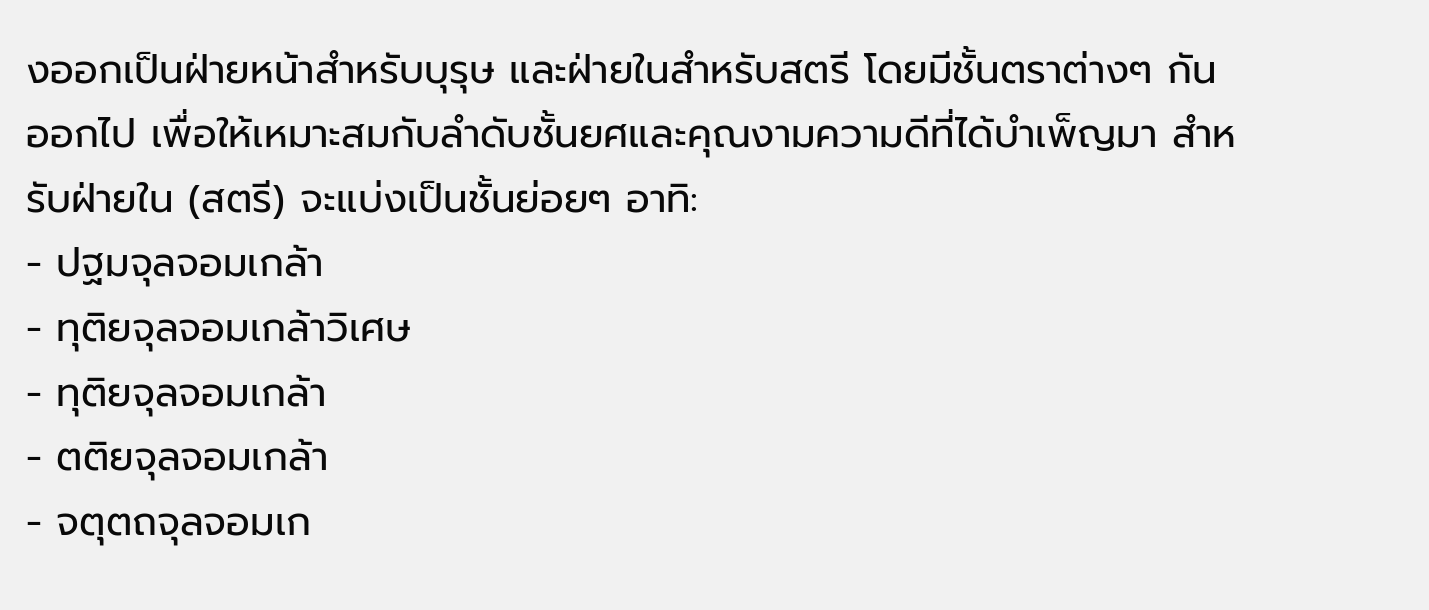งออกเป็นฝ่ายหน้าสำหรับบุรุษ และฝ่ายในสำหรับสตรี โดยมีชั้นตราต่างๆ กันออกไป เพื่อให้เหมาะสมกับลำดับชั้นยศและคุณงามความดีที่ได้บำเพ็ญมา สำหรับฝ่ายใน (สตรี) จะแบ่งเป็นชั้นย่อยๆ อาทิ:
- ปฐมจุลจอมเกล้า
- ทุติยจุลจอมเกล้าวิเศษ
- ทุติยจุลจอมเกล้า
- ตติยจุลจอมเกล้า
- จตุตถจุลจอมเก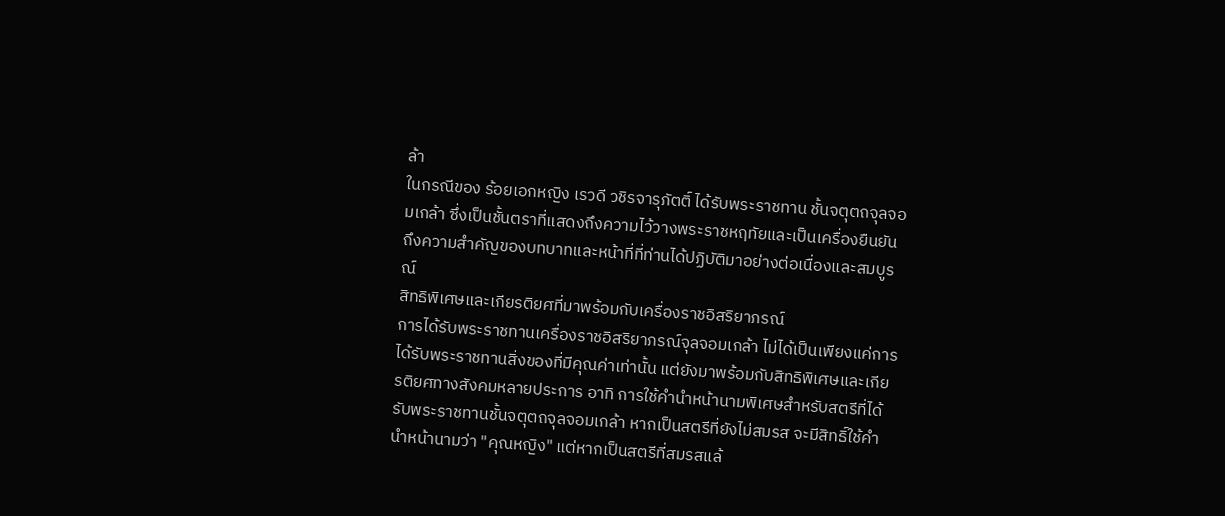ล้า
ในกรณีของ ร้อยเอกหญิง เรวดี วชิรจารุภัตติ์ ได้รับพระราชทาน ชั้นจตุตถจุลจอมเกล้า ซึ่งเป็นชั้นตราที่แสดงถึงความไว้วางพระราชหฤทัยและเป็นเครื่องยืนยันถึงความสำคัญของบทบาทและหน้าที่ที่ท่านได้ปฏิบัติมาอย่างต่อเนื่องและสมบูรณ์
สิทธิพิเศษและเกียรติยศที่มาพร้อมกับเครื่องราชอิสริยาภรณ์
การได้รับพระราชทานเครื่องราชอิสริยาภรณ์จุลจอมเกล้า ไม่ได้เป็นเพียงแค่การได้รับพระราชทานสิ่งของที่มีคุณค่าเท่านั้น แต่ยังมาพร้อมกับสิทธิพิเศษและเกียรติยศทางสังคมหลายประการ อาทิ การใช้คำนำหน้านามพิเศษสำหรับสตรีที่ได้รับพระราชทานชั้นจตุตถจุลจอมเกล้า หากเป็นสตรีที่ยังไม่สมรส จะมีสิทธิ์ใช้คำนำหน้านามว่า "คุณหญิง" แต่หากเป็นสตรีที่สมรสแล้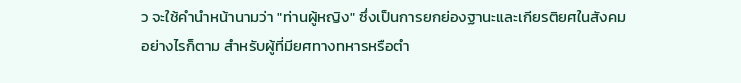ว จะใช้คำนำหน้านามว่า "ท่านผู้หญิง" ซึ่งเป็นการยกย่องฐานะและเกียรติยศในสังคม
อย่างไรก็ตาม สำหรับผู้ที่มียศทางทหารหรือตำ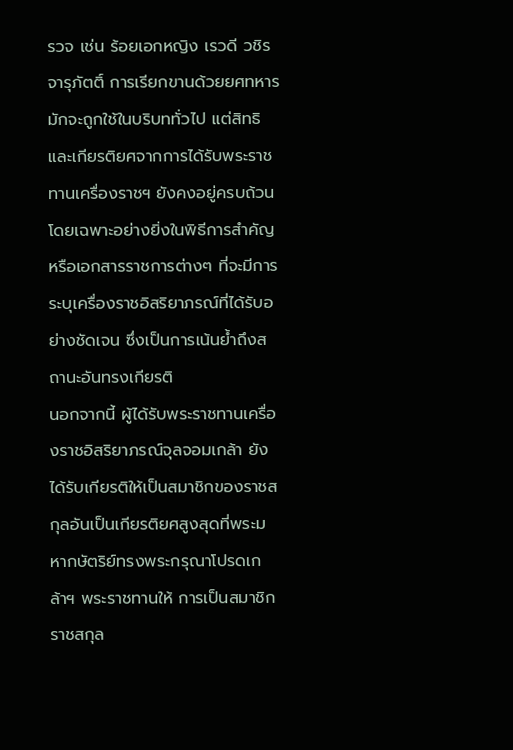รวจ เช่น ร้อยเอกหญิง เรวดี วชิรจารุภัตติ์ การเรียกขานด้วยยศทหารมักจะถูกใช้ในบริบททั่วไป แต่สิทธิและเกียรติยศจากการได้รับพระราชทานเครื่องราชฯ ยังคงอยู่ครบถ้วน โดยเฉพาะอย่างยิ่งในพิธีการสำคัญ หรือเอกสารราชการต่างๆ ที่จะมีการระบุเครื่องราชอิสริยาภรณ์ที่ได้รับอย่างชัดเจน ซึ่งเป็นการเน้นย้ำถึงสถานะอันทรงเกียรติ
นอกจากนี้ ผู้ได้รับพระราชทานเครื่องราชอิสริยาภรณ์จุลจอมเกล้า ยังได้รับเกียรติให้เป็นสมาชิกของราชสกุลอันเป็นเกียรติยศสูงสุดที่พระมหากษัตริย์ทรงพระกรุณาโปรดเกล้าฯ พระราชทานให้ การเป็นสมาชิกราชสกุล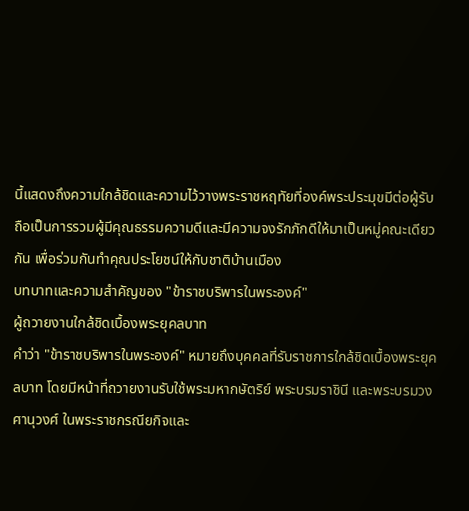นี้แสดงถึงความใกล้ชิดและความไว้วางพระราชหฤทัยที่องค์พระประมุขมีต่อผู้รับ ถือเป็นการรวมผู้มีคุณธรรมความดีและมีความจงรักภักดีให้มาเป็นหมู่คณะเดียวกัน เพื่อร่วมกันทำคุณประโยชน์ให้กับชาติบ้านเมือง
บทบาทและความสำคัญของ "ข้าราชบริพารในพระองค์"
ผู้ถวายงานใกล้ชิดเบื้องพระยุคลบาท
คำว่า "ข้าราชบริพารในพระองค์" หมายถึงบุคคลที่รับราชการใกล้ชิดเบื้องพระยุคลบาท โดยมีหน้าที่ถวายงานรับใช้พระมหากษัตริย์ พระบรมราชินี และพระบรมวงศานุวงศ์ ในพระราชกรณียกิจและ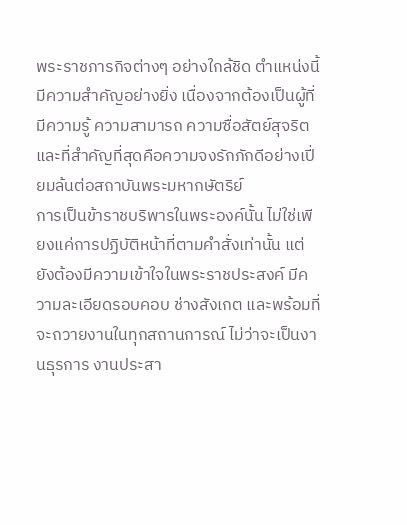พระราชภารกิจต่างๆ อย่างใกล้ชิด ตำแหน่งนี้มีความสำคัญอย่างยิ่ง เนื่องจากต้องเป็นผู้ที่มีความรู้ ความสามารถ ความซื่อสัตย์สุจริต และที่สำคัญที่สุดคือความจงรักภักดีอย่างเปี่ยมล้นต่อสถาบันพระมหากษัตริย์
การเป็นข้าราชบริพารในพระองค์นั้น ไม่ใช่เพียงแค่การปฏิบัติหน้าที่ตามคำสั่งเท่านั้น แต่ยังต้องมีความเข้าใจในพระราชประสงค์ มีความละเอียดรอบคอบ ช่างสังเกต และพร้อมที่จะถวายงานในทุกสถานการณ์ ไม่ว่าจะเป็นงานธุรการ งานประสา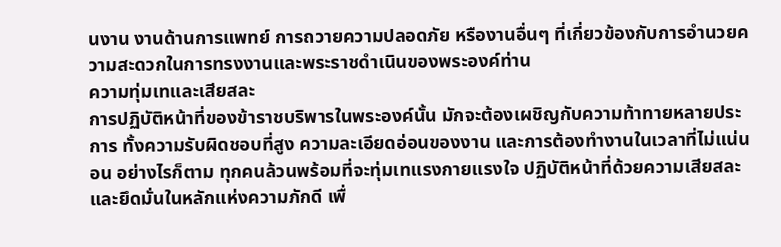นงาน งานด้านการแพทย์ การถวายความปลอดภัย หรืองานอื่นๆ ที่เกี่ยวข้องกับการอำนวยความสะดวกในการทรงงานและพระราชดำเนินของพระองค์ท่าน
ความทุ่มเทและเสียสละ
การปฏิบัติหน้าที่ของข้าราชบริพารในพระองค์นั้น มักจะต้องเผชิญกับความท้าทายหลายประการ ทั้งความรับผิดชอบที่สูง ความละเอียดอ่อนของงาน และการต้องทำงานในเวลาที่ไม่แน่นอน อย่างไรก็ตาม ทุกคนล้วนพร้อมที่จะทุ่มเทแรงกายแรงใจ ปฏิบัติหน้าที่ด้วยความเสียสละ และยึดมั่นในหลักแห่งความภักดี เพื่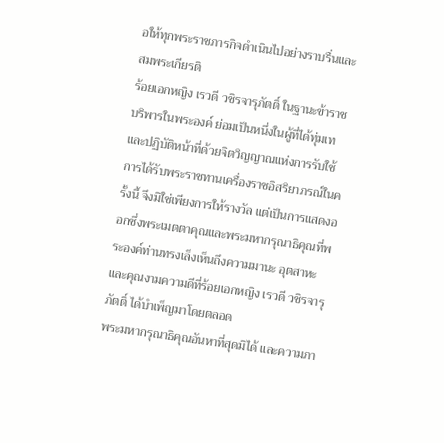อให้ทุกพระราชภารกิจดำเนินไปอย่างราบรื่นและสมพระเกียรติ
ร้อยเอกหญิง เรวดี วชิรจารุภัตติ์ ในฐานะข้าราชบริพารในพระองค์ ย่อมเป็นหนึ่งในผู้ที่ได้ทุ่มเทและปฏิบัติหน้าที่ด้วยจิตวิญญาณแห่งการรับใช้ การได้รับพระราชทานเครื่องราชอิสริยาภรณ์ในครั้งนี้ จึงมิใช่เพียงการให้รางวัล แต่เป็นการแสดงออกซึ่งพระเมตตาคุณและพระมหากรุณาธิคุณที่พระองค์ท่านทรงเล็งเห็นถึงความมานะ อุตสาหะ และคุณงามความดีที่ร้อยเอกหญิง เรวดี วชิรจารุภัตติ์ ได้บำเพ็ญมาโดยตลอด
พระมหากรุณาธิคุณอันหาที่สุดมิได้ และความภา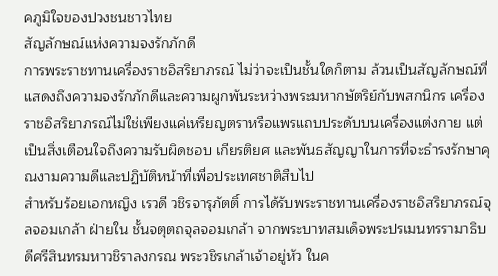คภูมิใจของปวงชนชาวไทย
สัญลักษณ์แห่งความจงรักภักดี
การพระราชทานเครื่องราชอิสริยาภรณ์ ไม่ว่าจะเป็นชั้นใดก็ตาม ล้วนเป็นสัญลักษณ์ที่แสดงถึงความจงรักภักดีและความผูกพันระหว่างพระมหากษัตริย์กับพสกนิกร เครื่องราชอิสริยาภรณ์ไม่ใช่เพียงแค่เหรียญตราหรือแพรแถบประดับบนเครื่องแต่งกาย แต่เป็นสิ่งเตือนใจถึงความรับผิดชอบ เกียรติยศ และพันธสัญญาในการที่จะธำรงรักษาคุณงามความดีและปฏิบัติหน้าที่เพื่อประเทศชาติสืบไป
สำหรับร้อยเอกหญิง เรวดี วชิรจารุภัตติ์ การได้รับพระราชทานเครื่องราชอิสริยาภรณ์จุลจอมเกล้า ฝ่ายใน ชั้นจตุตถจุลจอมเกล้า จากพระบาทสมเด็จพระปรเมนทรรามาธิบดีศรีสินทรมหาวชิราลงกรณ พระวชิรเกล้าเจ้าอยู่หัว ในค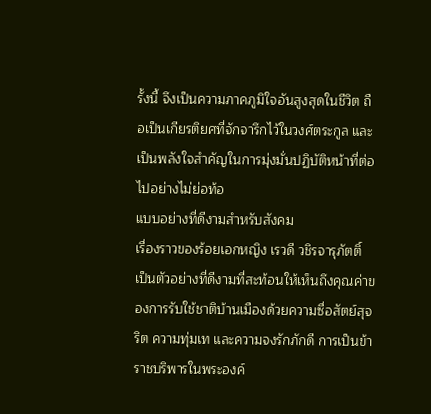รั้งนี้ จึงเป็นความภาคภูมิใจอันสูงสุดในชีวิต ถือเป็นเกียรติยศที่จักจารึกไว้ในวงศ์ตระกูล และเป็นพลังใจสำคัญในการมุ่งมั่นปฏิบัติหน้าที่ต่อไปอย่างไม่ย่อท้อ
แบบอย่างที่ดีงามสำหรับสังคม
เรื่องราวของร้อยเอกหญิง เรวดี วชิรจารุภัตติ์ เป็นตัวอย่างที่ดีงามที่สะท้อนให้เห็นถึงคุณค่าของการรับใช้ชาติบ้านเมืองด้วยความซื่อสัตย์สุจริต ความทุ่มเท และความจงรักภักดี การเป็นข้าราชบริพารในพระองค์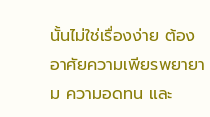นั้นไม่ใช่เรื่องง่าย ต้องอาศัยความเพียรพยายาม ความอดทน และ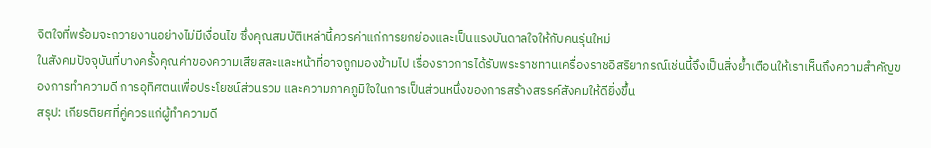จิตใจที่พร้อมจะถวายงานอย่างไม่มีเงื่อนไข ซึ่งคุณสมบัติเหล่านี้ควรค่าแก่การยกย่องและเป็นแรงบันดาลใจให้กับคนรุ่นใหม่
ในสังคมปัจจุบันที่บางครั้งคุณค่าของความเสียสละและหน้าที่อาจถูกมองข้ามไป เรื่องราวการได้รับพระราชทานเครื่องราชอิสริยาภรณ์เช่นนี้จึงเป็นสิ่งย้ำเตือนให้เราเห็นถึงความสำคัญของการทำความดี การอุทิศตนเพื่อประโยชน์ส่วนรวม และความภาคภูมิใจในการเป็นส่วนหนึ่งของการสร้างสรรค์สังคมให้ดียิ่งขึ้น
สรุป: เกียรติยศที่คู่ควรแก่ผู้ทำความดี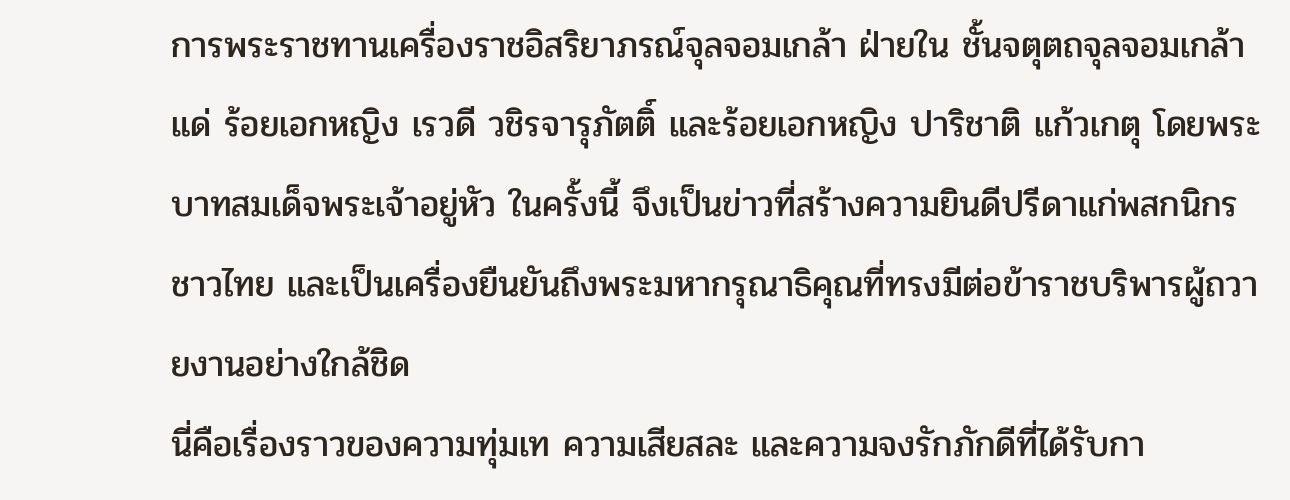การพระราชทานเครื่องราชอิสริยาภรณ์จุลจอมเกล้า ฝ่ายใน ชั้นจตุตถจุลจอมเกล้า แด่ ร้อยเอกหญิง เรวดี วชิรจารุภัตติ์ และร้อยเอกหญิง ปาริชาติ แก้วเกตุ โดยพระบาทสมเด็จพระเจ้าอยู่หัว ในครั้งนี้ จึงเป็นข่าวที่สร้างความยินดีปรีดาแก่พสกนิกรชาวไทย และเป็นเครื่องยืนยันถึงพระมหากรุณาธิคุณที่ทรงมีต่อข้าราชบริพารผู้ถวายงานอย่างใกล้ชิด
นี่คือเรื่องราวของความทุ่มเท ความเสียสละ และความจงรักภักดีที่ได้รับกา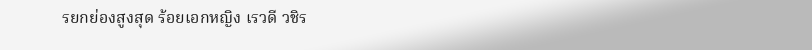รยกย่องสูงสุด ร้อยเอกหญิง เรวดี วชิร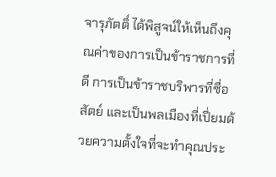จารุภัตติ์ ได้พิสูจน์ให้เห็นถึงคุณค่าของการเป็นข้าราชการที่ดี การเป็นข้าราชบริพารที่ซื่อสัตย์ และเป็นพลเมืองที่เปี่ยมด้วยความตั้งใจที่จะทำคุณประ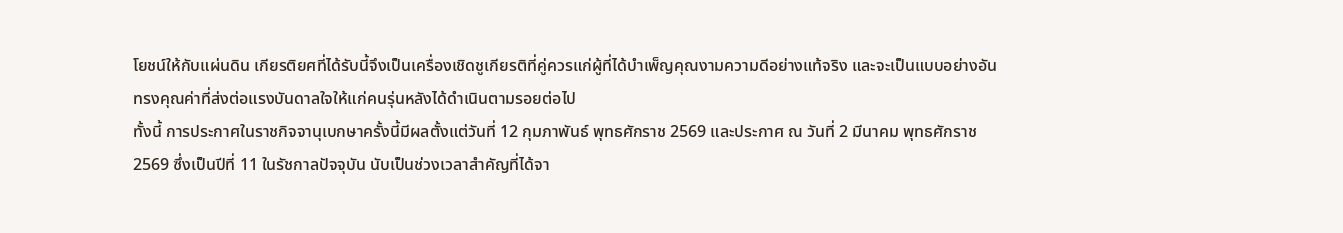โยชน์ให้กับแผ่นดิน เกียรติยศที่ได้รับนี้จึงเป็นเครื่องเชิดชูเกียรติที่คู่ควรแก่ผู้ที่ได้บำเพ็ญคุณงามความดีอย่างแท้จริง และจะเป็นแบบอย่างอันทรงคุณค่าที่ส่งต่อแรงบันดาลใจให้แก่คนรุ่นหลังได้ดำเนินตามรอยต่อไป
ทั้งนี้ การประกาศในราชกิจจานุเบกษาครั้งนี้มีผลตั้งแต่วันที่ 12 กุมภาพันธ์ พุทธศักราช 2569 และประกาศ ณ วันที่ 2 มีนาคม พุทธศักราช 2569 ซึ่งเป็นปีที่ 11 ในรัชกาลปัจจุบัน นับเป็นช่วงเวลาสำคัญที่ได้จา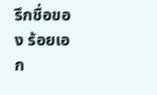รึกชื่อของ ร้อยเอก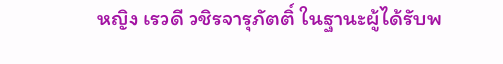หญิง เรวดี วชิรจารุภัตติ์ ในฐานะผู้ได้รับพ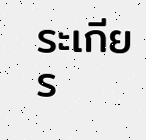ระเกียร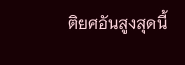ติยศอันสูงสุดนี้